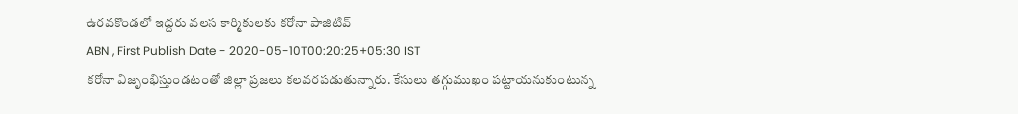ఉరవకొండలో ఇద్దరు వలస కార్మికులకు కరోనా పాజిటివ్
ABN , First Publish Date - 2020-05-10T00:20:25+05:30 IST
కరోనా విజృంభిస్తుండటంతో జిల్లా ప్రజలు కలవరపడుతున్నారు. కేసులు తగ్గుముఖం పట్టాయనుకుంటున్న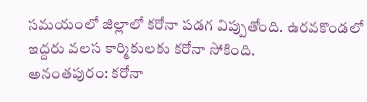సమయంలో జిల్లాలో కరోనా పడగ విప్పుతోంది. ఉరవకొండలో ఇద్దరు వలస కార్మికులకు కరోనా సోకింది.
అనంతపురం: కరోనా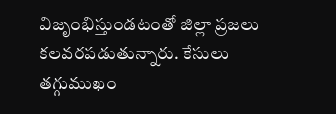విజృంభిస్తుండటంతో జిల్లా ప్రజలు కలవరపడుతున్నారు. కేసులు తగ్గుముఖం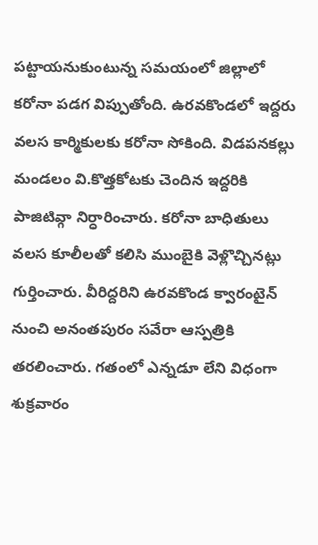పట్టాయనుకుంటున్న సమయంలో జిల్లాలో కరోనా పడగ విప్పుతోంది. ఉరవకొండలో ఇద్దరు వలస కార్మికులకు కరోనా సోకింది. విడపనకల్లు మండలం వి.కొత్తకోటకు చెందిన ఇద్దరికి పాజిటివ్గా నిర్ధారించారు. కరోనా బాధితులు వలస కూలీలతో కలిసి ముంబైకి వెళ్లొచ్చినట్లు గుర్తించారు. వీరిద్దరిని ఉరవకొండ క్వారంటైన్ నుంచి అనంతపురం సవేరా ఆస్పత్రికి తరలించారు. గతంలో ఎన్నడూ లేని విధంగా శుక్రవారం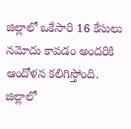జిల్లాలో ఒకేసారి 16 కేసులు నమోదు కావడం అందరికి ఆందోళన కలిగిస్తోంది. జిల్లాలో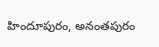హిందూపురం, అనంతపురం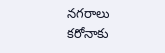నగరాలు కరోనాకు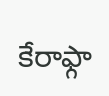కేరాఫ్గా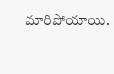మారిపోయాయి.